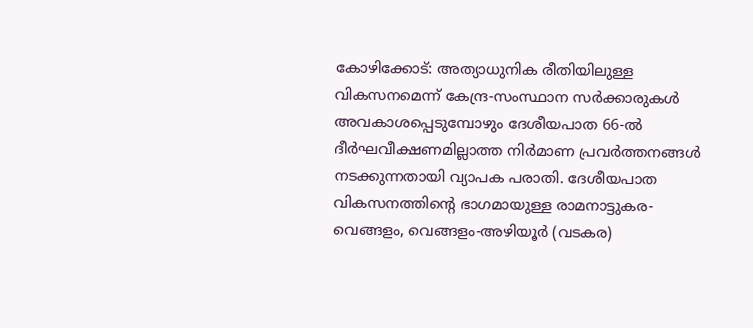കോഴിക്കോട്: അത്യാധുനിക രീതിയിലുള്ള വികസനമെന്ന് കേന്ദ്ര-സംസ്ഥാന സർക്കാരുകൾ അവകാശപ്പെടുമ്പോഴും ദേശീയപാത 66-ൽ ദീർഘവീക്ഷണമില്ലാത്ത നിർമാണ പ്രവർത്തനങ്ങൾ നടക്കുന്നതായി വ്യാപക പരാതി. ദേശീയപാത വികസനത്തിന്റെ ഭാഗമായുള്ള രാമനാട്ടുകര-വെങ്ങളം, വെങ്ങളം-അഴിയൂർ (വടകര)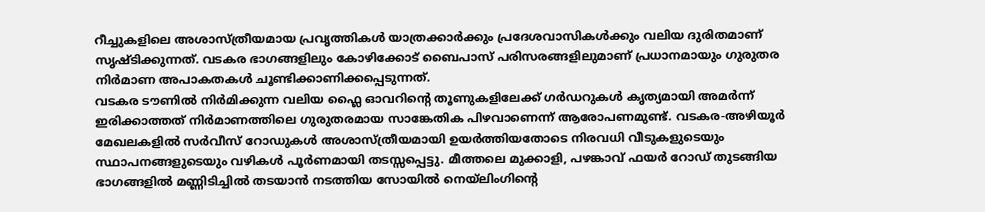റീച്ചുകളിലെ അശാസ്ത്രീയമായ പ്രവൃത്തികൾ യാത്രക്കാർക്കും പ്രദേശവാസികൾക്കും വലിയ ദുരിതമാണ് സൃഷ്ടിക്കുന്നത്. വടകര ഭാഗങ്ങളിലും കോഴിക്കോട് ബൈപാസ് പരിസരങ്ങളിലുമാണ് പ്രധാനമായും ഗുരുതര നിർമാണ അപാകതകൾ ചൂണ്ടിക്കാണിക്കപ്പെടുന്നത്.
വടകര ടൗണിൽ നിർമിക്കുന്ന വലിയ ഫ്ലൈ ഓവറിന്റെ തൂണുകളിലേക്ക് ഗർഡറുകൾ കൃത്യമായി അമർന്ന് ഇരിക്കാത്തത് നിർമാണത്തിലെ ഗുരുതരമായ സാങ്കേതിക പിഴവാണെന്ന് ആരോപണമുണ്ട്. വടകര-അഴിയൂർ മേഖലകളിൽ സർവീസ് റോഡുകൾ അശാസ്ത്രീയമായി ഉയർത്തിയതോടെ നിരവധി വീടുകളുടെയും സ്ഥാപനങ്ങളുടെയും വഴികൾ പൂർണമായി തടസ്സപ്പെട്ടു. മീത്തലെ മുക്കാളി, പഴങ്കാവ് ഫയർ റോഡ് തുടങ്ങിയ ഭാഗങ്ങളിൽ മണ്ണിടിച്ചിൽ തടയാൻ നടത്തിയ സോയിൽ നെയ്ലിംഗിന്റെ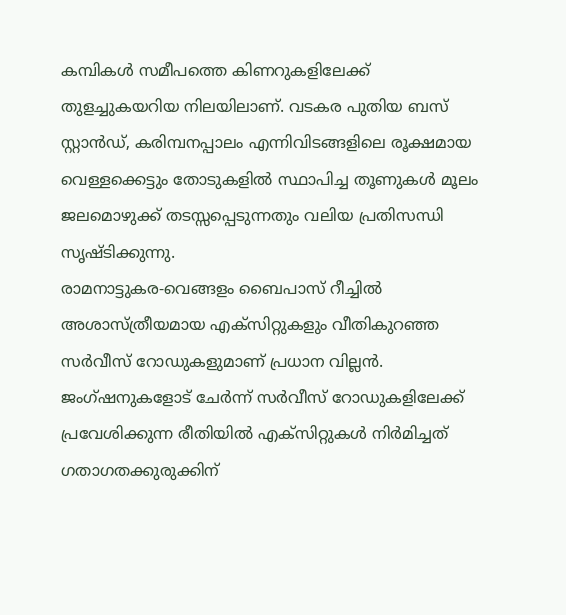കമ്പികൾ സമീപത്തെ കിണറുകളിലേക്ക് തുളച്ചുകയറിയ നിലയിലാണ്. വടകര പുതിയ ബസ് സ്റ്റാൻഡ്, കരിമ്പനപ്പാലം എന്നിവിടങ്ങളിലെ രൂക്ഷമായ വെള്ളക്കെട്ടും തോടുകളിൽ സ്ഥാപിച്ച തൂണുകൾ മൂലം ജലമൊഴുക്ക് തടസ്സപ്പെടുന്നതും വലിയ പ്രതിസന്ധി സൃഷ്ടിക്കുന്നു.
രാമനാട്ടുകര-വെങ്ങളം ബൈപാസ് റീച്ചിൽ അശാസ്ത്രീയമായ എക്സിറ്റുകളും വീതികുറഞ്ഞ സർവീസ് റോഡുകളുമാണ് പ്രധാന വില്ലൻ. ജംഗ്ഷനുകളോട് ചേർന്ന് സർവീസ് റോഡുകളിലേക്ക് പ്രവേശിക്കുന്ന രീതിയിൽ എക്സിറ്റുകൾ നിർമിച്ചത് ഗതാഗതക്കുരുക്കിന്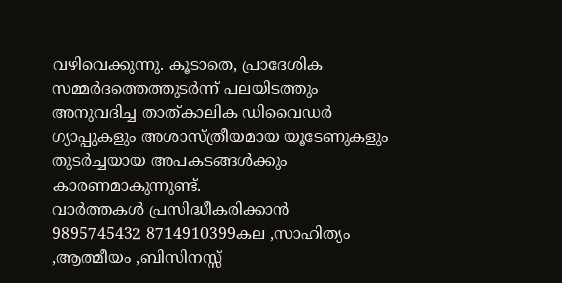വഴിവെക്കുന്നു. കൂടാതെ, പ്രാദേശിക സമ്മർദത്തെത്തുടർന്ന് പലയിടത്തും അനുവദിച്ച താത്കാലിക ഡിവൈഡർ ഗ്യാപ്പുകളും അശാസ്ത്രീയമായ യൂടേണുകളും തുടർച്ചയായ അപകടങ്ങൾക്കും കാരണമാകുന്നുണ്ട്.
വാർത്തകൾ പ്രസിദ്ധീകരിക്കാൻ
9895745432 8714910399കല ,സാഹിത്യം ,ആത്മീയം ,ബിസിനസ്സ്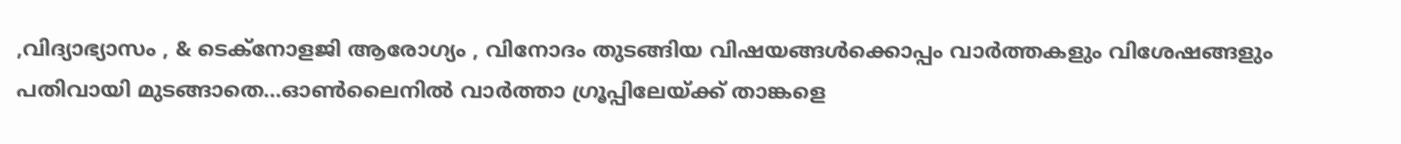,വിദ്യാഭ്യാസം , & ടെക്നോളജി ആരോഗ്യം , വിനോദം തുടങ്ങിയ വിഷയങ്ങൾക്കൊപ്പം വാർത്തകളും വിശേഷങ്ങളും പതിവായി മുടങ്ങാതെ...ഓൺലൈനിൽ വാർത്താ ഗ്രൂപ്പിലേയ്ക്ക് താങ്കളെ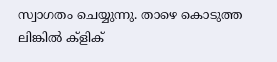സ്വാഗതം ചെയ്യുന്നു. താഴെ കൊടുത്ത ലിങ്കിൽ ക്ളിക്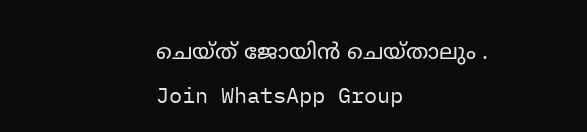ചെയ്ത് ജോയിൻ ചെയ്താലും .
Join WhatsApp Group